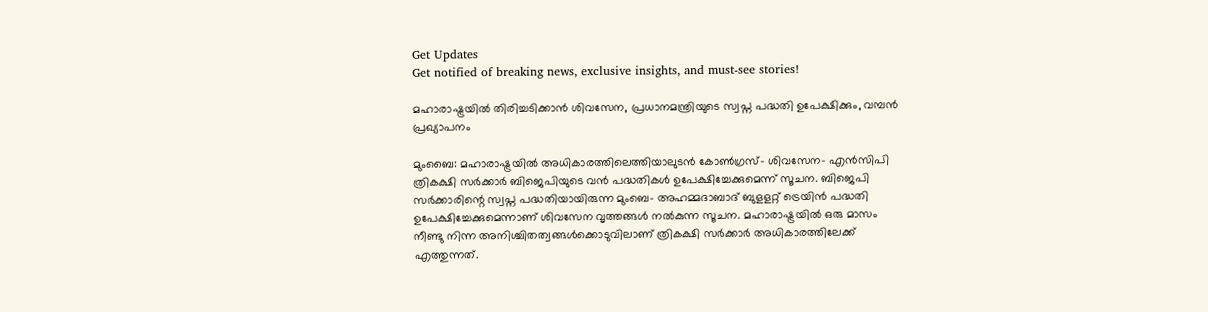Get Updates
Get notified of breaking news, exclusive insights, and must-see stories!

മഹാരാഷ്ട്രയിൽ തിരിച്ചടിക്കാൻ ശിവസേന, പ്രധാനമന്ത്രിയുടെ സ്വപ്ന പദ്ധതി ഉപേക്ഷിക്കും, വമ്പൻ പ്രഖ്യാപനം

മുംബൈ: മഹാരാഷ്ട്രയിൽ അധികാരത്തിലെത്തിയാലുടൻ കോൺഗ്രസ്- ശിവസേന- എൻസിപി ത്രികക്ഷി സർക്കാർ ബിജെപിയുടെ വൻ പദ്ധതികൾ ഉപേക്ഷിച്ചേക്കുമെന്ന് സൂചന. ബിജെപി സർക്കാരിന്റെ സ്വപ്ന പദ്ധതിയായിരുന്ന മുംബെ- അഹമ്മദാബാദ് ബുളളറ്റ് ട്രെയിൻ പദ്ധതി ഉപേക്ഷിച്ചേക്കുമെന്നാണ് ശിവസേന വൃത്തങ്ങൾ നൽകുന്ന സൂചന. മഹാരാഷ്ട്രയിൽ ഒരു മാസം നീണ്ടു നിന്ന അനിശ്ചിതത്വങ്ങൾക്കൊടുവിലാണ് ത്രികക്ഷി സർക്കാർ അധികാരത്തിലേക്ക് എത്തുന്നത്.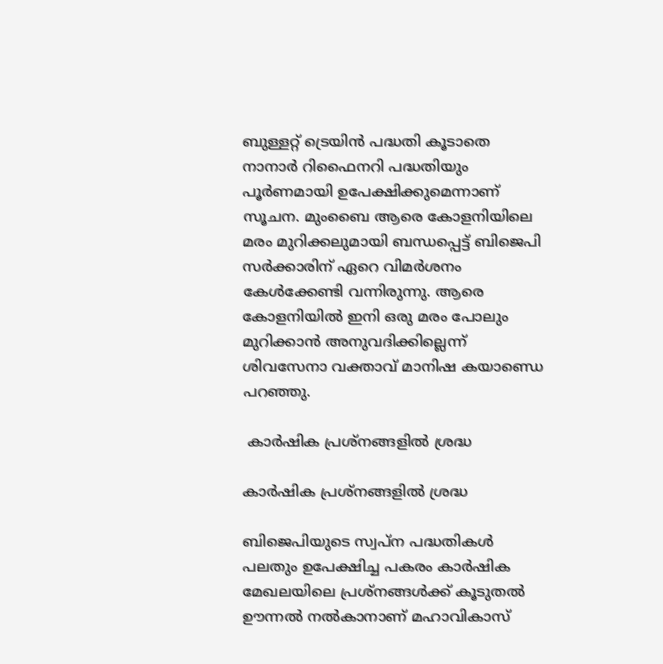ബുള്ളറ്റ് ട്രെയിൻ പദ്ധതി കൂടാതെ നാനാർ റിഫൈനറി പദ്ധതിയും പൂർണമായി ഉപേക്ഷിക്കുമെന്നാണ് സൂചന. മുംബൈ ആരെ കോളനിയിലെ മരം മുറിക്കലുമായി ബന്ധപ്പെട്ട് ബിജെപി സർക്കാരിന് ഏറെ വിമർശനം കേൾക്കേണ്ടി വന്നിരുന്നു. ആരെ കോളനിയിൽ ഇനി ഒരു മരം പോലും മുറിക്കാൻ അനുവദിക്കില്ലെന്ന് ശിവസേനാ വക്താവ് മാനിഷ കയാണ്ഡെ പറഞ്ഞു.

 കാർഷിക പ്രശ്നങ്ങളിൽ ശ്രദ്ധ

കാർഷിക പ്രശ്നങ്ങളിൽ ശ്രദ്ധ

ബിജെപിയുടെ സ്വപ്ന പദ്ധതികൾ പലതും ഉപേക്ഷിച്ച പകരം കാർഷിക മേഖലയിലെ പ്രശ്നങ്ങൾക്ക് കൂടുതൽ ഊന്നൽ നൽകാനാണ് മഹാവികാസ്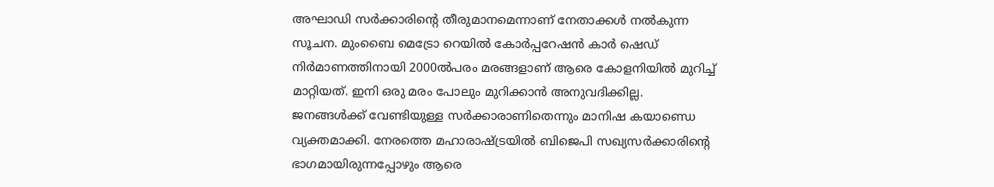അഘാഡി സർക്കാരിന്റെ തീരുമാനമെന്നാണ് നേതാക്കൾ നൽകുന്ന സൂചന. മുംബൈ മെട്രോ റെയിൽ കോർപ്പറേഷൻ കാർ ഷെഡ് നിർമാണത്തിനായി 2000ൽപരം മരങ്ങളാണ് ആരെ കോളനിയിൽ മുറിച്ച് മാറ്റിയത്. ഇനി ഒരു മരം പോലും മുറിക്കാൻ അനുവദിക്കില്ല. ജനങ്ങൾക്ക് വേണ്ടിയുള്ള സർക്കാരാണിതെന്നും മാനിഷ കയാണ്ഡെ വ്യക്തമാക്കി. നേരത്തെ മഹാരാഷ്ട്രയിൽ ബിജെപി സഖ്യസർക്കാരിന്റെ ഭാഗമായിരുന്നപ്പോഴും ആരെ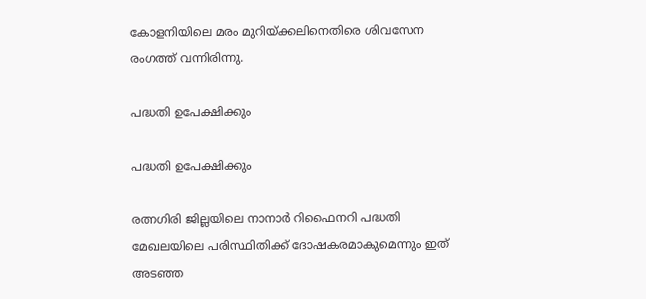കോളനിയിലെ മരം മുറിയ്ക്കലിനെതിരെ ശിവസേന രംഗത്ത് വന്നിരിന്നു.

പദ്ധതി ഉപേക്ഷിക്കും

പദ്ധതി ഉപേക്ഷിക്കും

രത്നഗിരി ജില്ലയിലെ നാനാർ റിഫൈനറി പദ്ധതി മേഖലയിലെ പരിസ്ഥിതിക്ക് ദോഷകരമാകുമെന്നും ഇത് അടഞ്ഞ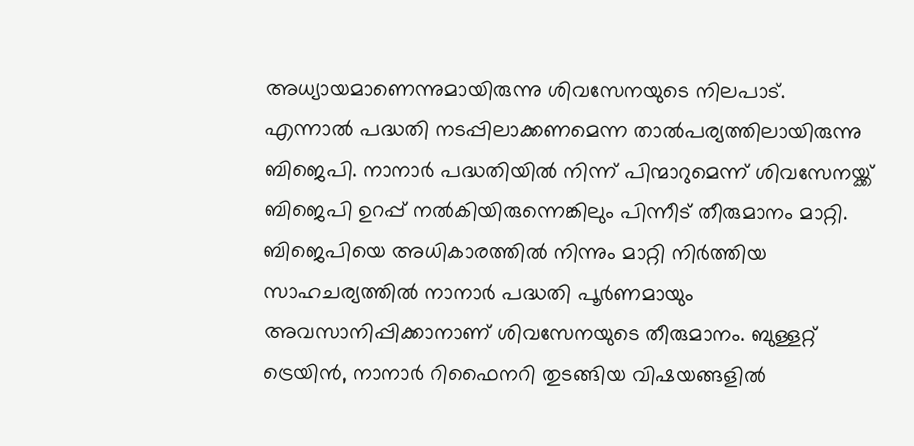അധ്യായമാണെന്നുമായിരുന്നു ശിവസേനയുടെ നിലപാട്. എന്നാൽ പദ്ധതി നടപ്പിലാക്കണമെന്ന താൽപര്യത്തിലായിരുന്നു ബിജെപി. നാനാർ പദ്ധതിയിൽ നിന്ന് പിന്മാറുമെന്ന് ശിവസേനയ്ക്ക് ബിജെപി ഉറപ്പ് നൽകിയിരുന്നെങ്കിലും പിന്നീട് തീരുമാനം മാറ്റി. ബിജെപിയെ അധികാരത്തിൽ നിന്നും മാറ്റി നിർത്തിയ സാഹചര്യത്തിൽ നാനാർ പദ്ധതി പൂർണമായും അവസാനിപ്പിക്കാനാണ് ശിവസേനയുടെ തീരുമാനം. ബുള്ളറ്റ് ട്രെയിൻ, നാനാർ റിഫൈനറി തുടങ്ങിയ വിഷയങ്ങളിൽ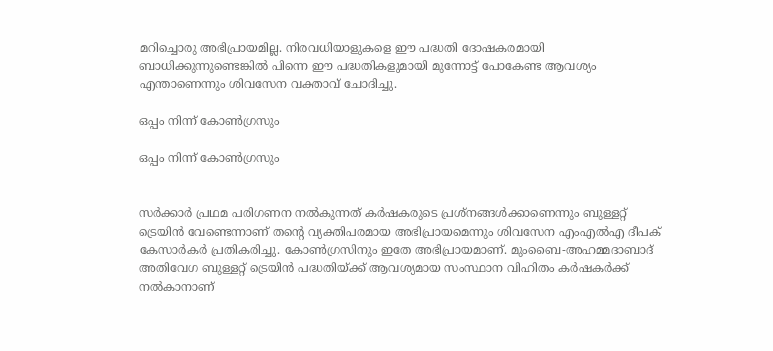മറിച്ചൊരു അഭിപ്രായമില്ല. നിരവധിയാളുകളെ ഈ പദ്ധതി ദോഷകരമായി ബാധിക്കുന്നുണ്ടെങ്കിൽ പിന്നെ ഈ പദ്ധതികളുമായി മുന്നോട്ട് പോകേണ്ട ആവശ്യം എന്താണെന്നും ശിവസേന വക്താവ് ചോദിച്ചു.

ഒപ്പം നിന്ന് കോൺഗ്രസും

ഒപ്പം നിന്ന് കോൺഗ്രസും


സർക്കാർ പ്രഥമ പരിഗണന നൽകുന്നത് കർഷകരുടെ പ്രശ്നങ്ങൾക്കാണെന്നും ബുള്ളറ്റ് ട്രെയിൻ വേണ്ടെന്നാണ് തന്റെ വ്യക്തിപരമായ അഭിപ്രായമെന്നും ശിവസേന എംഎൽഎ ദീപക് കേസാർകർ പ്രതികരിച്ചു. കോൺഗ്രസിനും ഇതേ അഭിപ്രായമാണ്. മുംബൈ-അഹമ്മദാബാദ് അതിവേഗ ബുള്ളറ്റ് ട്രെയിന്‍ പദ്ധതിയ്ക്ക് ആവശ്യമായ സംസ്ഥാന വിഹിതം കര്‍ഷകര്‍ക്ക് നല്‍കാനാണ്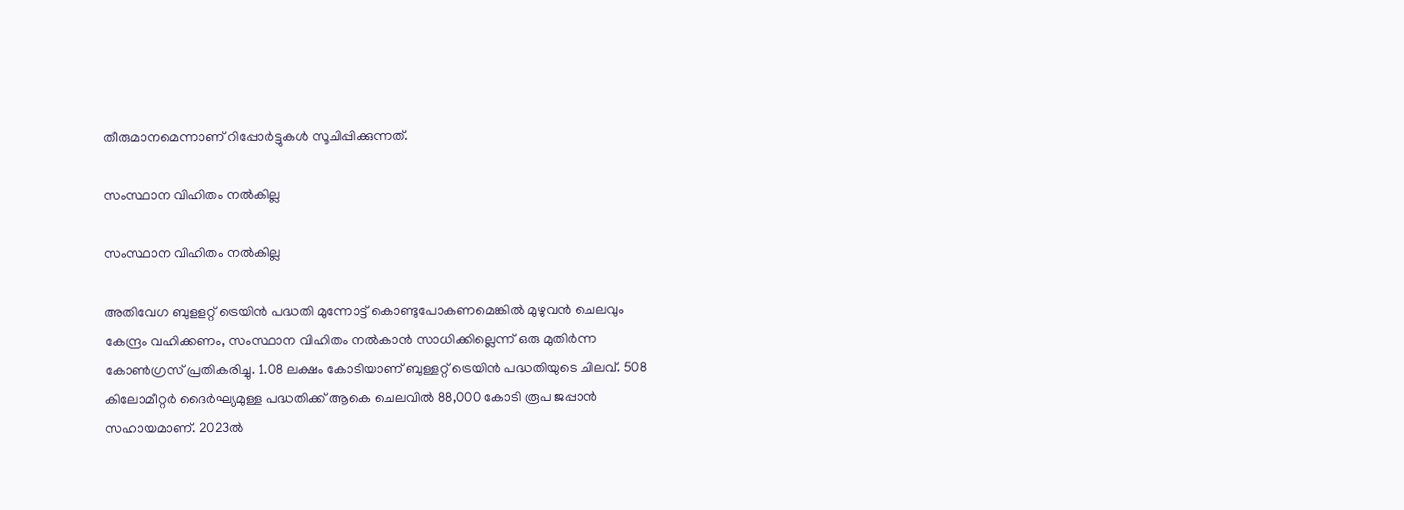തീരുമാനമെന്നാണ് റിപ്പോർട്ടുകൾ സൂചിപ്പിക്കുന്നത്.

സംസ്ഥാന വിഹിതം നൽകില്ല

സംസ്ഥാന വിഹിതം നൽകില്ല

അതിവേഗ ബുളളറ്റ് ട്രെയിൻ പദ്ധതി മുന്നോട്ട് കൊണ്ടുപോകണമെങ്കിൽ മുഴുവൻ ചെലവും കേന്ദ്രം വഹിക്കണം, സംസ്ഥാന വിഹിതം നൽകാൻ സാധിക്കില്ലെന്ന് ഒരു മുതിർന്ന കോൺഗ്രസ് പ്രതികരിച്ചു. 1.08 ലക്ഷം കോടിയാണ് ബുള്ളറ്റ് ട്രെയിന്‍ പദ്ധതിയുടെ ചിലവ്. 508 കിലോമീറ്റർ ദൈര്‍ഘ്യമുള്ള പദ്ധതിക്ക് ആകെ ചെലവില്‍ 88,000 കോടി രൂപ ജപ്പാന്‍ സഹായമാണ്. 2023ൽ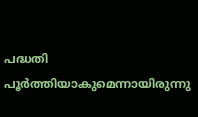പദ്ധതി പൂർത്തിയാകുമെന്നായിരുന്നു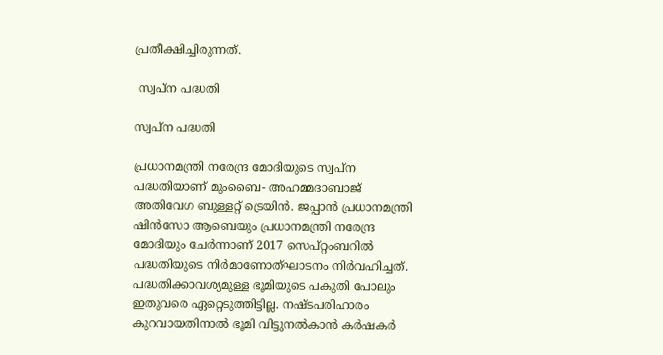പ്രതീക്ഷിച്ചിരുന്നത്.

 സ്വപ്ന പദ്ധതി

സ്വപ്ന പദ്ധതി

പ്രധാനമന്ത്രി നരേന്ദ്ര മോദിയുടെ സ്വപ്ന പദ്ധതിയാണ് മുംബൈ- അഹമ്മദാബാജ് അതിവേഗ ബുള്ളറ്റ് ട്രെയിൻ. ജപ്പാൻ പ്രധാനമന്ത്രി ഷിൻസോ ആബെയും പ്രധാനമന്ത്രി നരേന്ദ്ര മോദിയും ചേർന്നാണ് 2017 സെപ്റ്റംബറിൽ പദ്ധതിയുടെ നിർമാണോത്ഘാടനം നിർവഹിച്ചത്. പദ്ധതിക്കാവശ്യമുള്ള ഭൂമിയുടെ പകുതി പോലും ഇതുവരെ ഏറ്റെടുത്തിട്ടില്ല. നഷ്ടപരിഹാരം കുറവായതിനാൽ ഭൂമി വിട്ടുനൽകാൻ കർഷകർ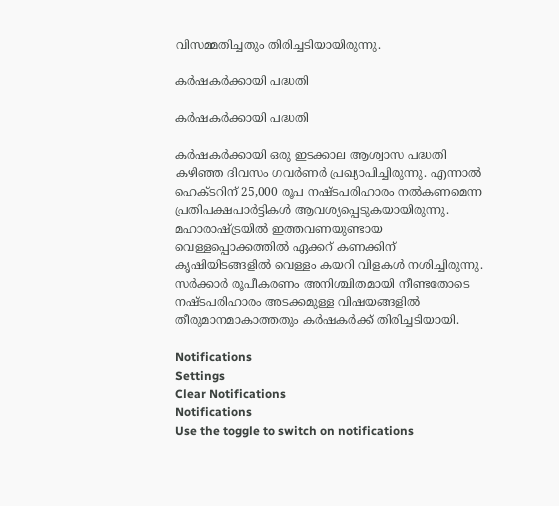വിസമ്മതിച്ചതും തിരിച്ചടിയായിരുന്നു.

കർഷകർക്കായി പദ്ധതി

കർഷകർക്കായി പദ്ധതി

കർഷകർക്കായി ഒരു ഇടക്കാല ആശ്വാസ പദ്ധതി കഴിഞ്ഞ ദിവസം ഗവർണർ പ്രഖ്യാപിച്ചിരുന്നു. എന്നാൽ ഹെക്ടറിന് 25,000 രൂപ നഷ്ടപരിഹാരം നൽകണമെന്ന പ്രതിപക്ഷപാർട്ടികൾ ആവശ്യപ്പെടുകയായിരുന്നു. മഹാരാഷ്ട്രയിൽ ഇത്തവണയുണ്ടായ വെള്ളപ്പൊക്കത്തിൽ ഏക്കറ് കണക്കിന് കൃഷിയിടങ്ങളിൽ വെള്ളം കയറി വിളകൾ നശിച്ചിരുന്നു. സർക്കാർ രൂപീകരണം അനിശ്ചിതമായി നീണ്ടതോടെ നഷ്ടപരിഹാരം അടക്കമുള്ള വിഷയങ്ങളിൽ തീരുമാനമാകാത്തതും കർഷകർക്ക് തിരിച്ചടിയായി.

Notifications
Settings
Clear Notifications
Notifications
Use the toggle to switch on notifications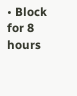• Block for 8 hours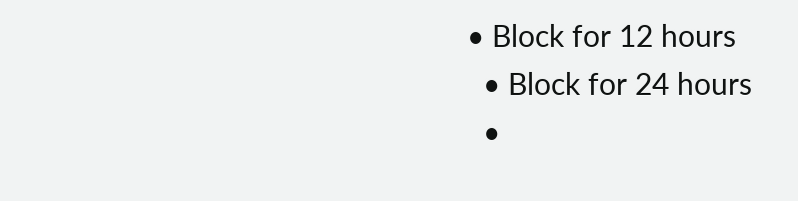• Block for 12 hours
  • Block for 24 hours
  •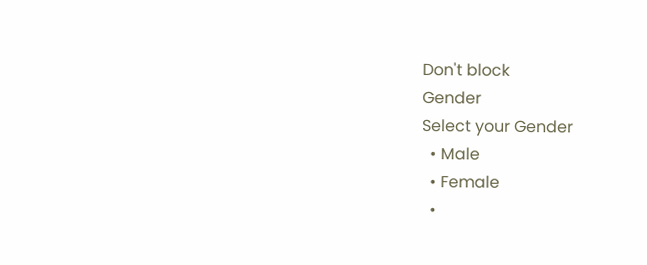Don't block
Gender
Select your Gender
  • Male
  • Female
  •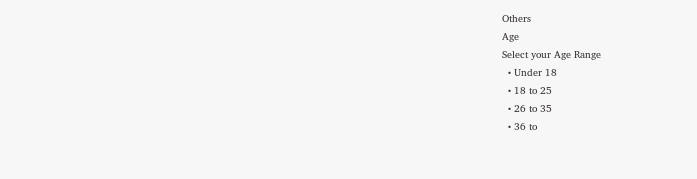Others
Age
Select your Age Range
  • Under 18
  • 18 to 25
  • 26 to 35
  • 36 to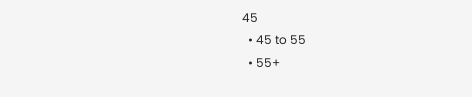45
  • 45 to 55
  • 55+